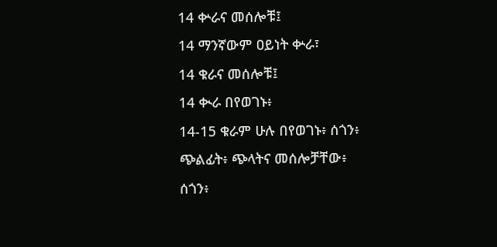14 ቍራና መሰሎቹ፤
14 ማንኛውም ዐይነት ቍራ፣
14 ቁራና መሰሎቹ፤
14 ቊራ በየወገኑ፥
14-15 ቁራም ሁሉ በየወገኑ፥ ሰጎን፥
ጭልፊት፥ ጭላትና መሰሎቻቸው፥
ሰጎን፥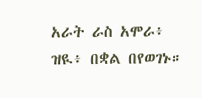አራት ራስ አሞራ፥ ዝዪ፥ በቋል በየወገኑ።